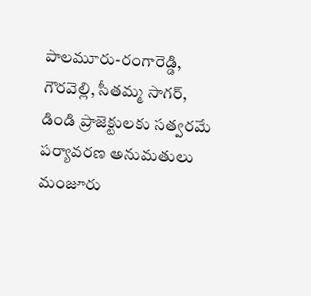పాల‌మూరు-రంగారెడ్డి, గౌర‌వెల్లి, సీత‌మ్మ సాగ‌ర్‌, డిండి ప్రాజెక్టుల‌కు స‌త్వ‌ర‌మే ప‌ర్యావ‌ర‌ణ అనుమ‌తులు మంజూరు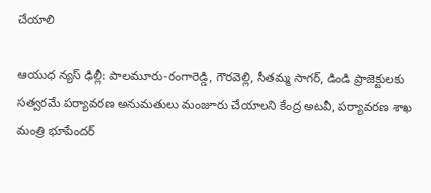చేయాలి

ఆయుధ న్య‌స్ ఢిల్లీ: పాల‌మూరు-రంగారెడ్డి, గౌర‌వెల్లి, సీత‌మ్మ సాగ‌ర్‌, డిండి ప్రాజెక్టుల‌కు స‌త్వ‌ర‌మే ప‌ర్యావ‌ర‌ణ అనుమ‌తులు మంజూరు చేయాల‌ని కేంద్ర అట‌వీ, ప‌ర్యావ‌ర‌ణ శాఖ మంత్రి భూపేంద‌ర్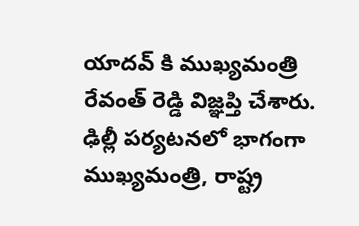యాద‌వ్‌ కి ముఖ్య‌మంత్రి రేవంత్ రెడ్డి విజ్ఞ‌ప్తి చేశారు. ఢిల్లీ పర్యటనలో భాగంగా ముఖ్యమంత్రి, రాష్ట్ర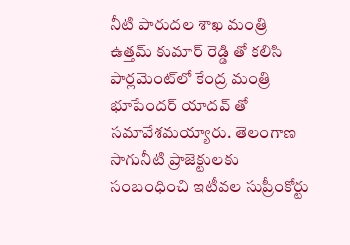నీటి పారుద‌ల శాఖ మంత్రి ఉత్త‌మ్ కుమార్ రెడ్డి తో కలిసి పార్ల‌మెంట్‌లో కేంద్ర మంత్రి భూపేంద‌ర్ యాద‌వ్‌ తో స‌మావేశ‌మ‌య్యారు. తెలంగాణ సాగునీటి ప్రాజెక్టులకు సంబంధించి ఇటీవ‌ల సుప్రీంకోర్టు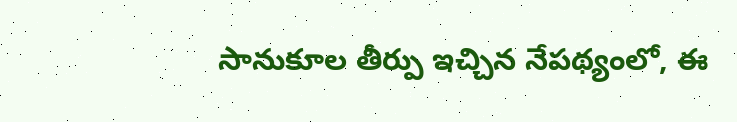సానుకూల తీర్పు ఇచ్చిన నేప‌థ్యంలో, ఈ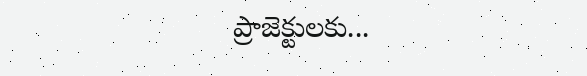ప్రాజెక్టులకు...